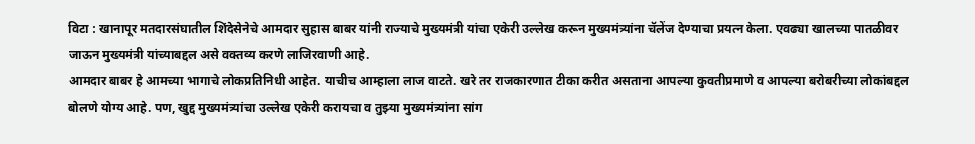विटा : खानापूर मतदारसंघातील शिंदेसेनेचे आमदार सुहास बाबर यांनी राज्याचे मुख्यमंत्री यांचा एकेरी उल्लेख करून मुख्यमंत्र्यांना चॅलेंज देण्याचा प्रयत्न केला. एवढ्या खालच्या पातळीवर जाऊन मुख्यमंत्री यांच्याबद्दल असे वक्तव्य करणे लाजिरवाणी आहे.
आमदार बाबर हे आमच्या भागाचे लोकप्रतिनिधी आहेत. याचीच आम्हाला लाज वाटते. खरे तर राजकारणात टीका करीत असताना आपल्या कुवतीप्रमाणे व आपल्या बरोबरीच्या लोकांबद्दल बोलणे योग्य आहे. पण, खुद्द मुख्यमंत्र्यांचा उल्लेख एकेरी करायचा व तुझ्या मुख्यमंत्र्यांना सांग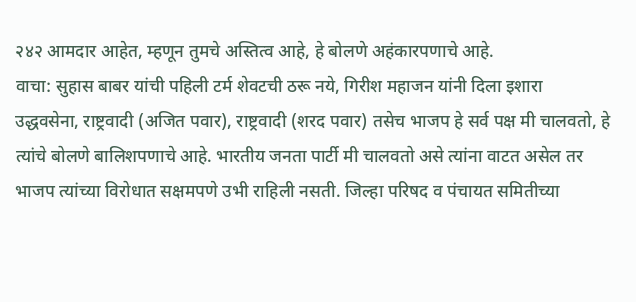२४२ आमदार आहेत, म्हणून तुमचे अस्तित्व आहे, हे बोलणे अहंकारपणाचे आहे.
वाचा: सुहास बाबर यांची पहिली टर्म शेवटची ठरू नये, गिरीश महाजन यांनी दिला इशारा
उद्धवसेना, राष्ट्रवादी (अजित पवार), राष्ट्रवादी (शरद पवार) तसेच भाजप हे सर्व पक्ष मी चालवतो, हे त्यांचे बोलणे बालिशपणाचे आहे. भारतीय जनता पार्टी मी चालवतो असे त्यांना वाटत असेल तर भाजप त्यांच्या विरोधात सक्षमपणे उभी राहिली नसती. जिल्हा परिषद व पंचायत समितीच्या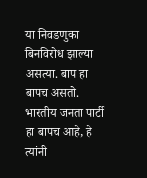या निवडणुका बिनविरोध झाल्या असत्या. बाप हा बापच असतो. भारतीय जनता पार्टी हा बापच आहे, हे त्यांनी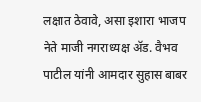लक्षात ठेवावे, असा इशारा भाजप नेते माजी नगराध्यक्ष ॲड. वैभव पाटील यांनी आमदार सुहास बाबर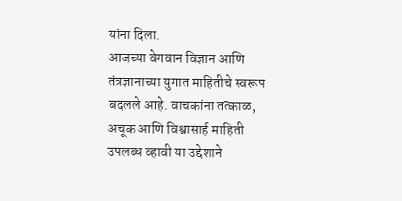यांना दिला.
आजच्या वेगवान विज्ञान आणि तंत्रज्ञानाच्या युगात माहितीचे स्वरूप बदलले आहे. वाचकांना तत्काळ, अचूक आणि विश्वासार्ह माहिती उपलब्ध व्हावी या उद्देशाने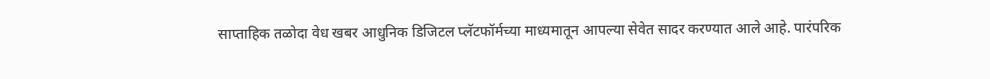साप्ताहिक तळोदा वेध खबर आधुनिक डिजिटल प्लॅटफॉर्मच्या माध्यमातून आपल्या सेवेत सादर करण्यात आले आहे. पारंपरिक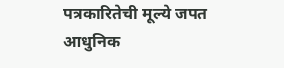पत्रकारितेची मूल्ये जपत आधुनिक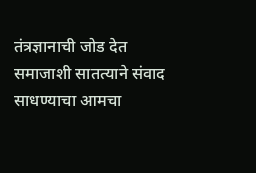तंत्रज्ञानाची जोड देत समाजाशी सातत्याने संवाद साधण्याचा आमचा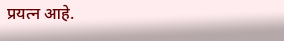प्रयत्न आहे.